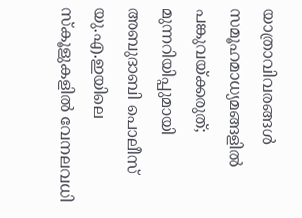യാത്രാവിവരങ്ങൾ സമൂഹമാധ്യമങ്ങളിൽ പങ്കുവയ്ക്കരുത്; മുന്നറിയിപ്പുമായി അബുദാബി പൊലീസ്
യു.എ.ഇയിലെ സ്കൂളുകളിൽ വേനലവധി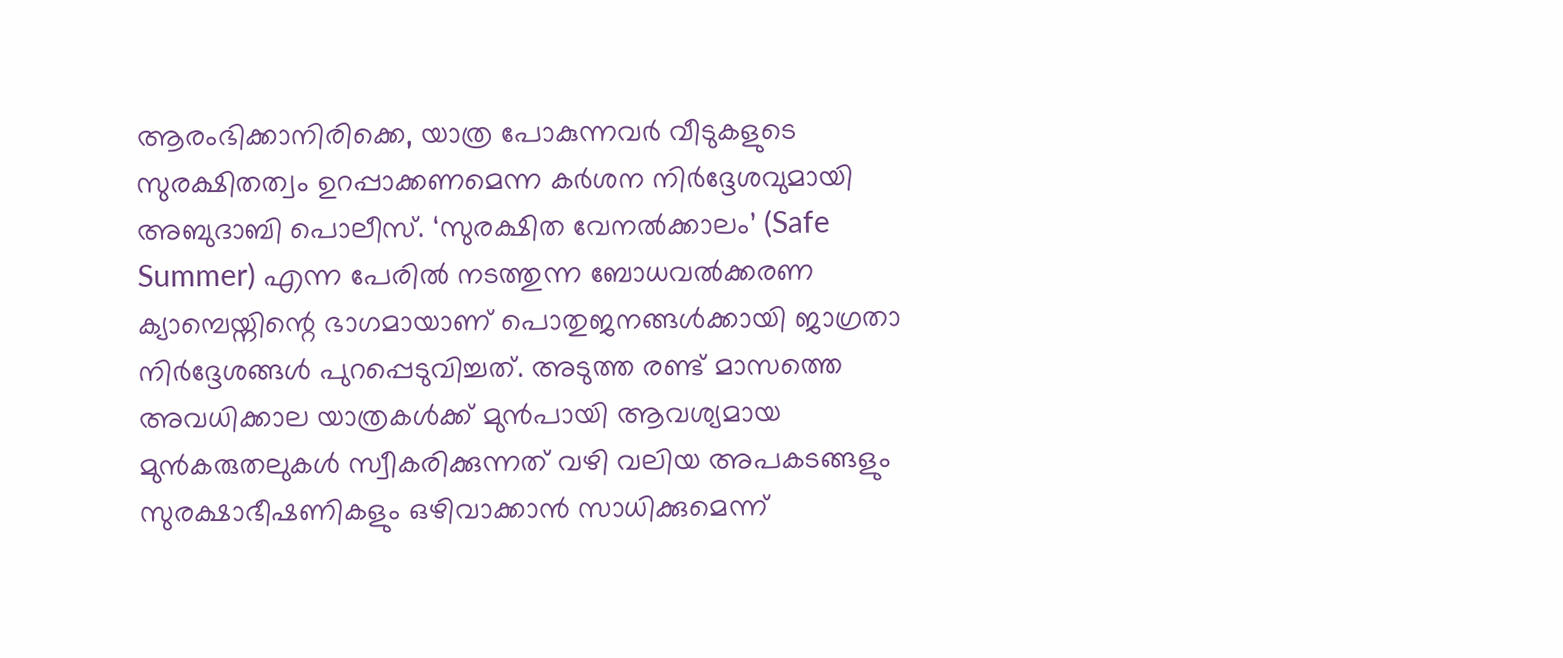ആരംഭിക്കാനിരിക്കെ, യാത്ര പോകുന്നവർ വീടുകളുടെ സുരക്ഷിതത്വം ഉറപ്പാക്കണമെന്ന കർശന നിർദ്ദേശവുമായി അബുദാബി പൊലീസ്. ‘സുരക്ഷിത വേനൽക്കാലം’ (Safe Summer) എന്ന പേരിൽ നടത്തുന്ന ബോധവൽക്കരണ ക്യാമ്പെയ്നിന്റെ ഭാഗമായാണ് പൊതുജനങ്ങൾക്കായി ജാഗ്രതാ നിർദ്ദേശങ്ങൾ പുറപ്പെടുവിച്ചത്. അടുത്ത രണ്ട് മാസത്തെ അവധിക്കാല യാത്രകൾക്ക് മുൻപായി ആവശ്യമായ മുൻകരുതലുകൾ സ്വീകരിക്കുന്നത് വഴി വലിയ അപകടങ്ങളും സുരക്ഷാഭീഷണികളും ഒഴിവാക്കാൻ സാധിക്കുമെന്ന്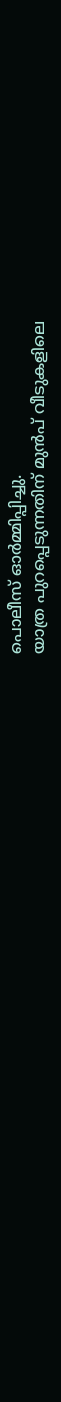പൊലീസ് ഓർമ്മിപ്പിച്ചു.
യാത്ര പുറപ്പെടുന്നതിന് മുൻപ് വീടുകളിലെ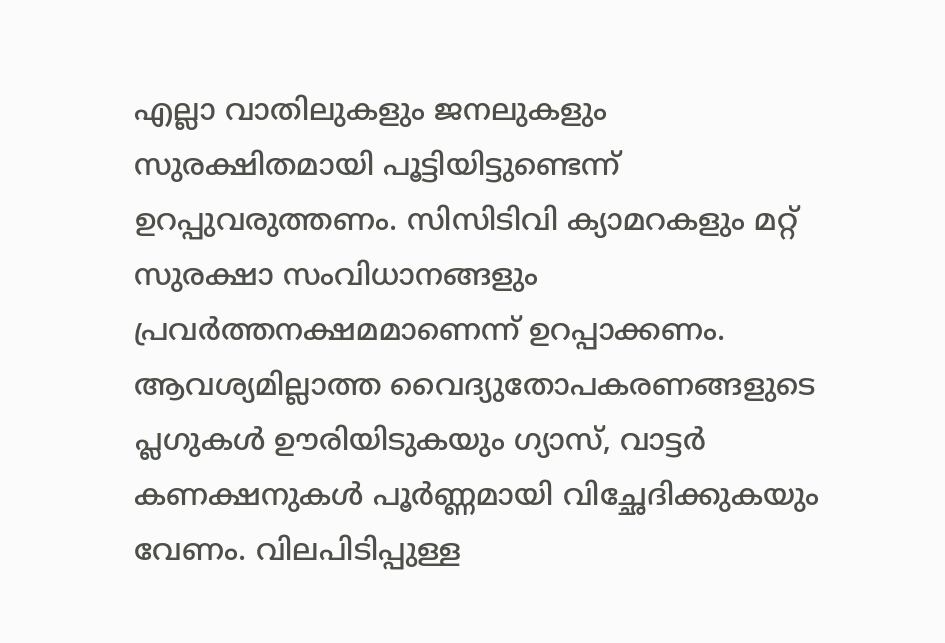എല്ലാ വാതിലുകളും ജനലുകളും സുരക്ഷിതമായി പൂട്ടിയിട്ടുണ്ടെന്ന് ഉറപ്പുവരുത്തണം. സിസിടിവി ക്യാമറകളും മറ്റ് സുരക്ഷാ സംവിധാനങ്ങളും പ്രവർത്തനക്ഷമമാണെന്ന് ഉറപ്പാക്കണം. ആവശ്യമില്ലാത്ത വൈദ്യുതോപകരണങ്ങളുടെ പ്ലഗുകൾ ഊരിയിടുകയും ഗ്യാസ്, വാട്ടർ കണക്ഷനുകൾ പൂർണ്ണമായി വിച്ഛേദിക്കുകയും വേണം. വിലപിടിപ്പുള്ള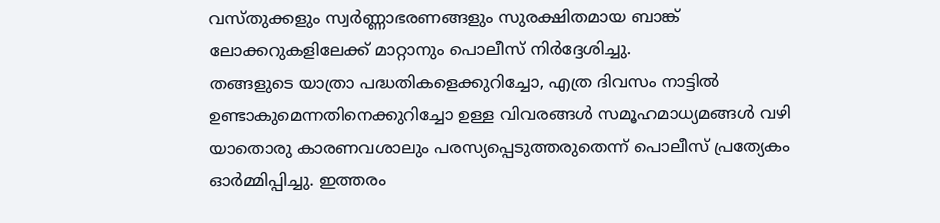വസ്തുക്കളും സ്വർണ്ണാഭരണങ്ങളും സുരക്ഷിതമായ ബാങ്ക് ലോക്കറുകളിലേക്ക് മാറ്റാനും പൊലീസ് നിർദ്ദേശിച്ചു.
തങ്ങളുടെ യാത്രാ പദ്ധതികളെക്കുറിച്ചോ, എത്ര ദിവസം നാട്ടിൽ ഉണ്ടാകുമെന്നതിനെക്കുറിച്ചോ ഉള്ള വിവരങ്ങൾ സമൂഹമാധ്യമങ്ങൾ വഴി യാതൊരു കാരണവശാലും പരസ്യപ്പെടുത്തരുതെന്ന് പൊലീസ് പ്രത്യേകം ഓർമ്മിപ്പിച്ചു. ഇത്തരം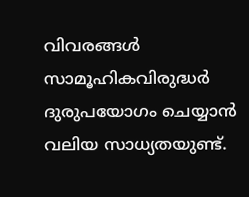വിവരങ്ങൾ സാമൂഹികവിരുദ്ധർ ദുരുപയോഗം ചെയ്യാൻ വലിയ സാധ്യതയുണ്ട്.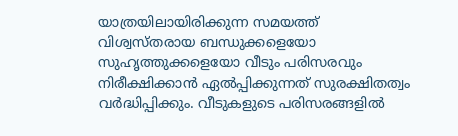യാത്രയിലായിരിക്കുന്ന സമയത്ത് വിശ്വസ്തരായ ബന്ധുക്കളെയോ സുഹൃത്തുക്കളെയോ വീടും പരിസരവും നിരീക്ഷിക്കാൻ ഏൽപ്പിക്കുന്നത് സുരക്ഷിതത്വം വർദ്ധിപ്പിക്കും. വീടുകളുടെ പരിസരങ്ങളിൽ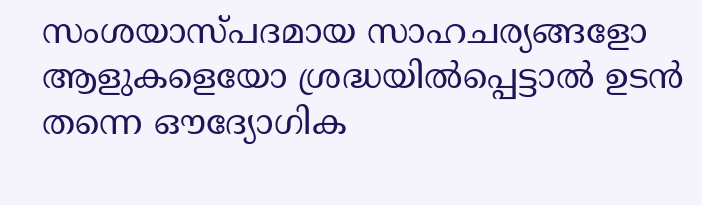സംശയാസ്പദമായ സാഹചര്യങ്ങളോ ആളുകളെയോ ശ്രദ്ധയിൽപ്പെട്ടാൽ ഉടൻ തന്നെ ഔദ്യോഗിക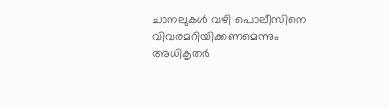ചാനലുകൾ വഴി പൊലീസിനെ വിവരമറിയിക്കണമെന്നും അധികൃതർ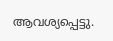ആവശ്യപ്പെട്ടു.